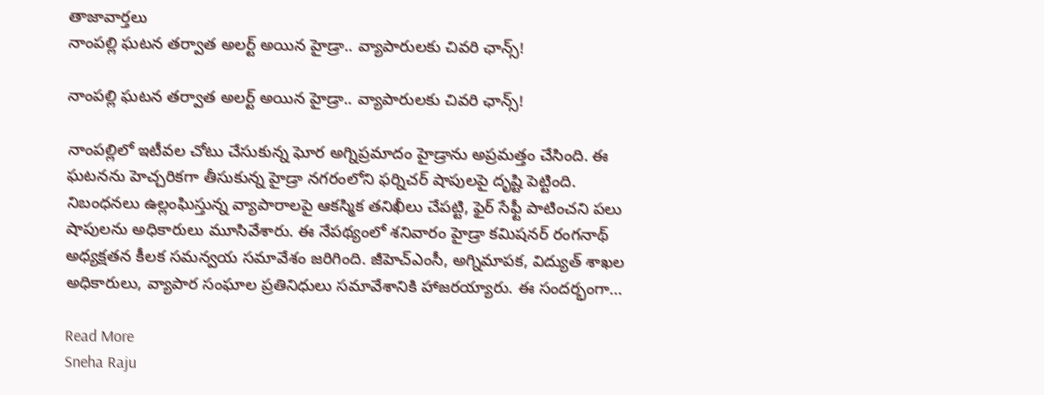తాజావార్తలు
నాంపల్లి ఘటన తర్వాత అలర్ట్‌ అయిన హైడ్రా.. వ్యాపారులకు చివరి ఛాన్స్!

నాంపల్లి ఘటన తర్వాత అలర్ట్‌ అయిన హైడ్రా.. వ్యాపారులకు చివరి ఛాన్స్!

నాంపల్లిలో ఇటీవల చోటు చేసుకున్న ఘోర అగ్నిప్రమాదం హైడ్రాను అప్రమత్తం చేసింది. ఈ ఘటనను హెచ్చరికగా తీసుకున్న హైడ్రా నగరంలోని ఫర్నిచర్ షాపులపై దృష్టి పెట్టింది. నిబంధనలు ఉల్లంఘిస్తున్న వ్యాపారాలపై ఆకస్మిక తనిఖీలు చేపట్టి, ఫైర్ సేఫ్టీ పాటించని పలు షాపులను అధికారులు మూసివేశారు. ఈ నేపథ్యంలో శనివారం హైడ్రా కమిషనర్ రంగనాథ్ అధ్యక్షతన కీలక సమన్వయ సమావేశం జరిగింది. జీహెచ్‌ఎంసీ, అగ్నిమాపక, విద్యుత్ శాఖల అధికారులు, వ్యాపార సంఘాల ప్రతినిధులు సమావేశానికి హాజరయ్యారు. ఈ సందర్భంగా…

Read More
Sneha Raju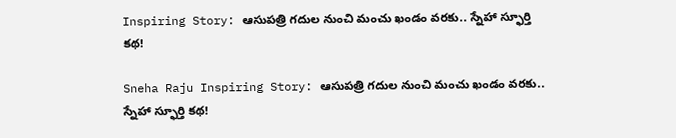Inspiring Story: ఆసుపత్రి గదుల నుంచి మంచు ఖండం వరకు.. స్నేహా స్ఫూర్తి కథ!

Sneha Raju Inspiring Story: ఆసుపత్రి గదుల నుంచి మంచు ఖండం వరకు.. స్నేహా స్ఫూర్తి కథ!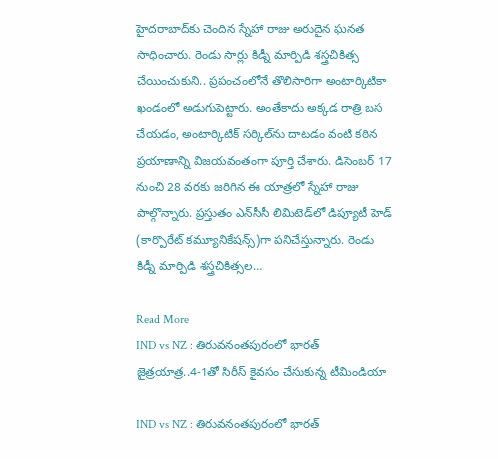హైదరాబాద్‌కు చెందిన స్నేహా రాజు అరుదైన ఘనత సాధించారు. రెండు సార్లు కిడ్నీ మార్పిడి శస్త్రచికిత్స చేయించుకుని.. ప్రపంచంలోనే తొలిసారిగా అంటార్కిటికా ఖండంలో అడుగుపెట్టారు. అంతేకాదు అక్కడ రాత్రి బస చేయడం, అంటార్కిటిక్ సర్కిల్‌ను దాటడం వంటి కఠిన ప్రయాణాన్ని విజయవంతంగా పూర్తి చేశారు. డిసెంబర్‌ 17 నుంచి 28 వరకు జరిగిన ఈ యాత్రలో స్నేహా రాజు పాల్గొన్నారు. ప్రస్తుతం ఎన్‌సీసీ లిమిటెడ్‌లో డిప్యూటీ హెడ్‌ (కార్పొరేట్ కమ్యూనికేషన్స్)గా పనిచేస్తున్నారు. రెండు కిడ్నీ మార్పిడి శస్త్రచికిత్సల…

Read More
IND vs NZ : తిరువనంతపురంలో భారత్ జైత్రయాత్ర..4-1తో సిరీస్ కైవసం చేసుకున్న టీమిండియా

IND vs NZ : తిరువనంతపురంలో భారత్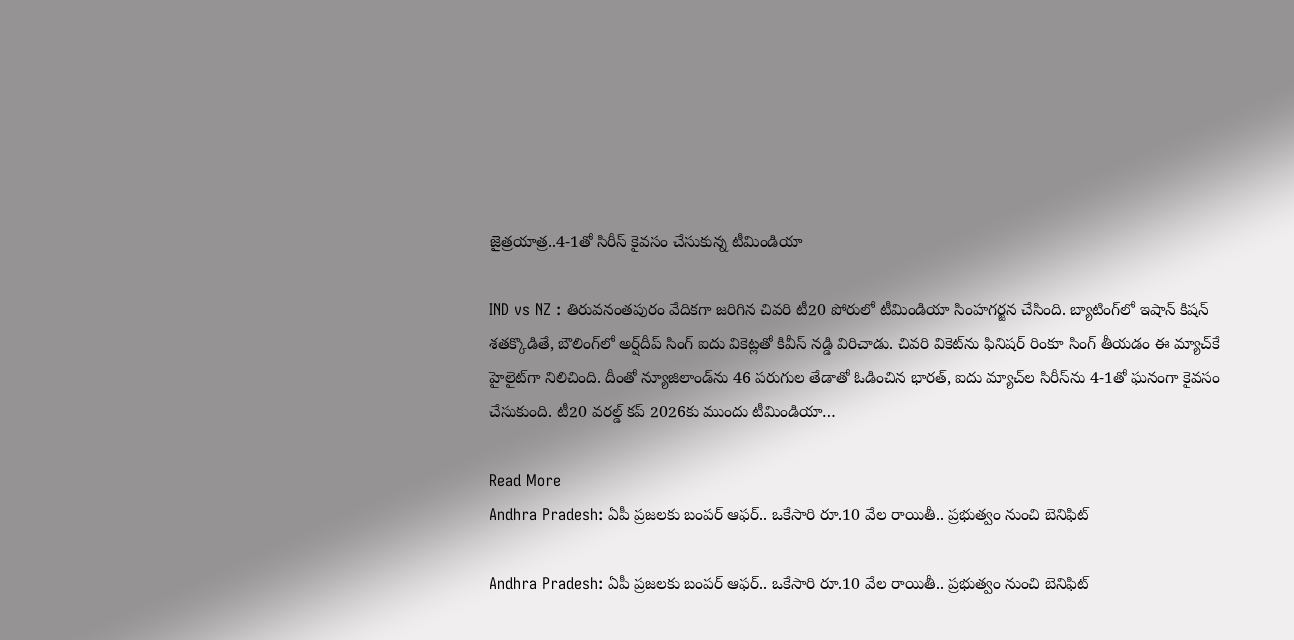జైత్రయాత్ర..4-1తో సిరీస్ కైవసం చేసుకున్న టీమిండియా

IND vs NZ : తిరువనంతపురం వేదికగా జరిగిన చివరి టీ20 పోరులో టీమిండియా సింహగర్జన చేసింది. బ్యాటింగ్‌లో ఇషాన్ కిషన్ శతక్కొడితే, బౌలింగ్‌లో అర్ష్‌దీప్ సింగ్ ఐదు వికెట్లతో కివీస్ నడ్డి విరిచాడు. చివరి వికెట్‌ను ఫినిషర్ రింకూ సింగ్ తీయడం ఈ మ్యాచ్‌కే హైలైట్‌గా నిలిచింది. దీంతో న్యూజిలాండ్‌ను 46 పరుగుల తేడాతో ఓడించిన భారత్, ఐదు మ్యాచ్‌ల సిరీస్‌ను 4-1తో ఘనంగా కైవసం చేసుకుంది. టీ20 వరల్డ్ కప్ 2026కు ముందు టీమిండియా…

Read More
Andhra Pradesh: ఏపీ ప్రజలకు బంపర్ ఆఫర్.. ఒకేసారి రూ.10 వేల రాయితీ.. ప్రభుత్వం నుంచి బెనిఫిట్

Andhra Pradesh: ఏపీ ప్రజలకు బంపర్ ఆఫర్.. ఒకేసారి రూ.10 వేల రాయితీ.. ప్రభుత్వం నుంచి బెనిఫిట్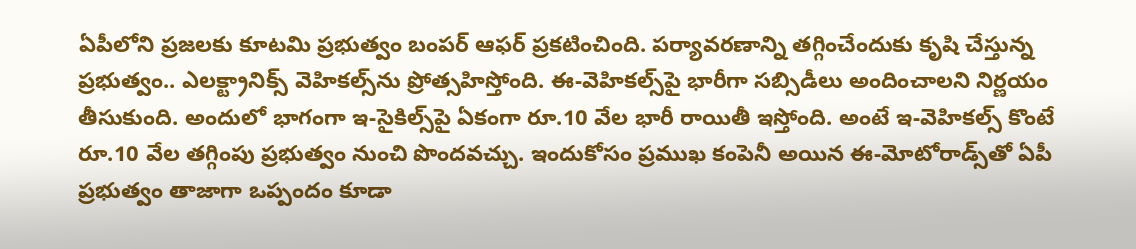ఏపీలోని ప్రజలకు కూటమి ప్రభుత్వం బంపర్ ఆఫర్ ప్రకటించింది. పర్యావరణాన్ని తగ్గించేందుకు కృషి చేస్తున్న ప్రభుత్వం.. ఎలక్ట్రానిక్స్ వెహికల్స్‌ను ప్రోత్సహిస్తోంది. ఈ-వెహికల్స్‌పై భారీగా సబ్సిడీలు అందించాలని నిర్ణయం తీసుకుంది. అందులో భాగంగా ఇ-సైకిల్స్‌పై ఏకంగా రూ.10 వేల భారీ రాయితీ ఇస్తోంది. అంటే ఇ-వెహికల్స్ కొంటే రూ.10 వేల తగ్గింపు ప్రభుత్వం నుంచి పొందవచ్చు. ఇందుకోసం ప్రముఖ కంపెనీ అయిన ఈ-మోటోరాడ్స్‌తో ఏపీ ప్రభుత్వం తాజాగా ఒప్పందం కూడా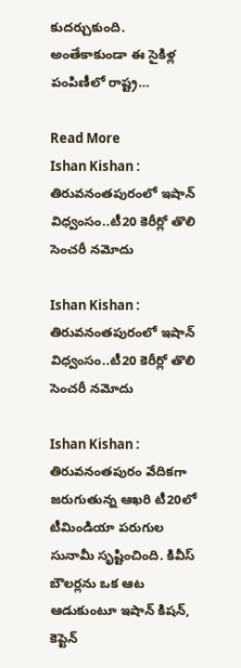కుదర్చుకుంది. అంతేకాకుండా ఈ సైకిళ్ల పంపిణీలో రాష్ట్ర…

Read More
Ishan Kishan : తిరువనంతపురంలో ఇషాన్ విధ్వంసం..టీ20 కెరీర్లో తొలి సెంచరీ నమోదు

Ishan Kishan : తిరువనంతపురంలో ఇషాన్ విధ్వంసం..టీ20 కెరీర్లో తొలి సెంచరీ నమోదు

Ishan Kishan : తిరువనంతపురం వేదికగా జరుగుతున్న ఆఖరి టీ20లో టీమిండియా పరుగుల సునామీ సృష్టించింది. కివీస్ బౌలర్లను ఒక ఆట ఆడుకుంటూ ఇషాన్ కిషన్, కెప్టెన్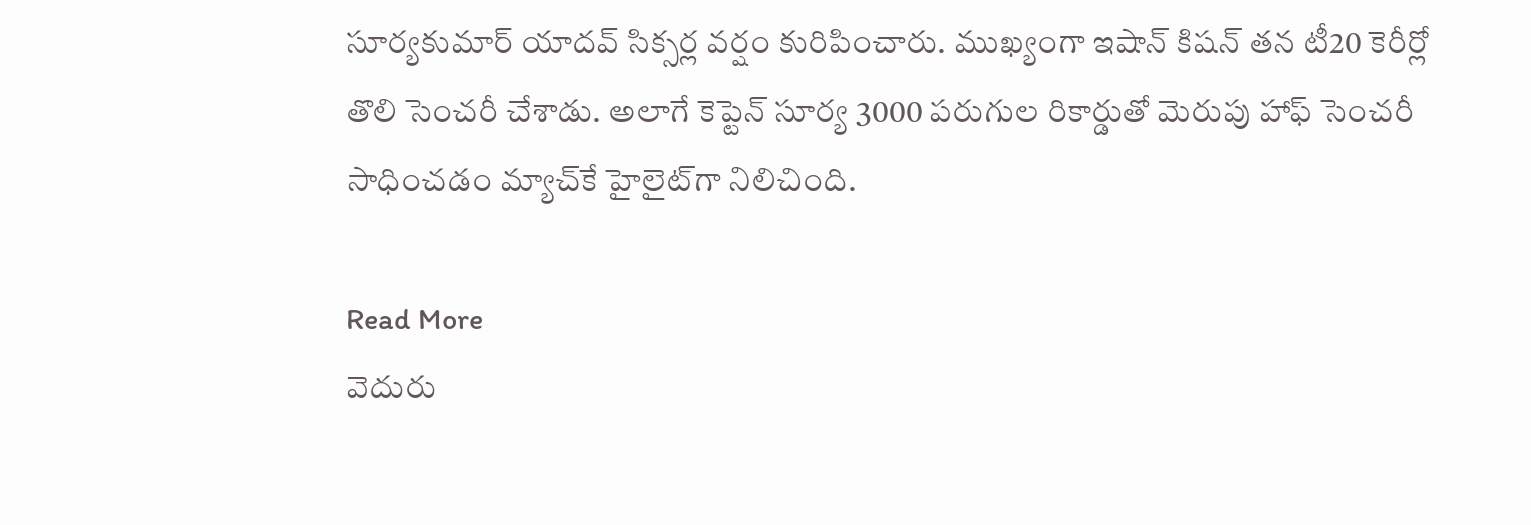సూర్యకుమార్ యాదవ్ సిక్సర్ల వర్షం కురిపించారు. ముఖ్యంగా ఇషాన్ కిషన్ తన టీ20 కెరీర్లో తొలి సెంచరీ చేశాడు. అలాగే కెప్టెన్ సూర్య 3000 పరుగుల రికార్డుతో మెరుపు హాఫ్ సెంచరీ సాధించడం మ్యాచ్‌కే హైలైట్‌గా నిలిచింది.

Read More
వెదురు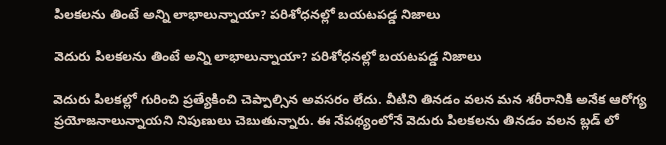పిల‌క‌ల‌ను తింటే అన్ని లాభాలున్నాయా? పరిశోధనల్లో బయటపడ్డ నిజాలు

వెదురు పిల‌క‌ల‌ను తింటే అన్ని లాభాలున్నాయా? పరిశోధనల్లో బయటపడ్డ నిజాలు

వెదురు పిల‌క‌ల్లో గురించి ప్రత్యేకించి చెప్పాల్సిన అవసరం లేదు. వీటిని తినడం వలన మన శరీరానికి అనేక ఆరోగ్య ప్ర‌యోజ‌నాలున్నాయని నిపుణులు చెబుతున్నారు. ఈ నేపథ్యంలోనే వెదురు పిల‌క‌ల‌ను తినడం వలన బ్లడ్ లో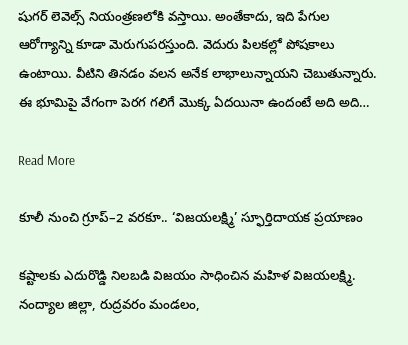షుగర్ లెవెల్స్ నియంత్రణలోకి వస్తాయి. అంతేకాదు, ఇది పేగుల ఆరోగ్యాన్ని కూడా మెరుగుపరస్తుంది. వెదురు పిల‌క‌ల్లో పోష‌కాలు ఉంటాయి. వీటిని తిన‌డం వలన అనేక లాభాలున్నాయని చెబుతున్నారు. ఈ భూమిపై వేగంగా పెరగ గలిగే మొక్క ఏదయినా ఉందంటే అది అది…

Read More

కూలీ నుంచి గ్రూప్–2 వరకూ.. ‘విజయలక్ష్మి’ స్ఫూర్తిదాయక ప్రయాణం

కష్టాలకు ఎదురొడ్డి నిలబడి విజయం సాధించిన మహిళ విజయలక్ష్మి. నంద్యాల జిల్లా, రుద్రవరం మండలం,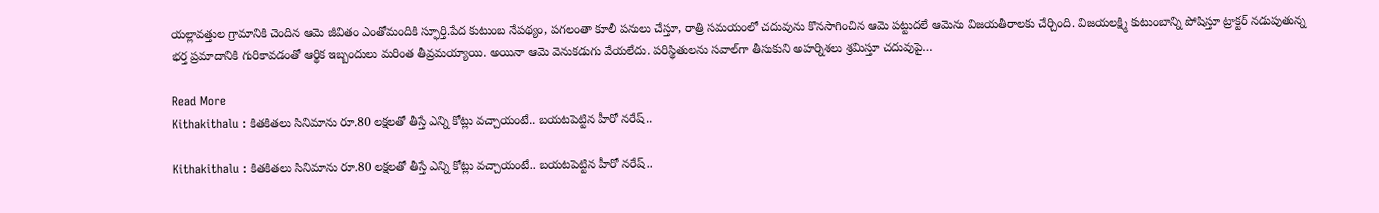యల్లావత్తుల గ్రామానికి చెందిన ఆమె జీవితం ఎంతోమందికి స్ఫూర్తి.పేద కుటుంబ నేపథ్యం, పగలంతా కూలీ పనులు చేస్తూ, రాత్రి సమయంలో చదువును కొనసాగించిన ఆమె పట్టుదలే ఆమెను విజయతీరాలకు చేర్చింది. విజయలక్ష్మి కుటుంబాన్ని పోషిస్తూ ట్రాక్టర్ నడుపుతున్న భర్త ప్రమాదానికి గురికావడంతో ఆర్థిక ఇబ్బందులు మరింత తీవ్రమయ్యాయి. అయినా ఆమె వెనుకడుగు వేయలేదు. పరిస్థితులను సవాల్‌గా తీసుకుని అహర్నిశలు శ్రమిస్తూ చదువుపై…

Read More
Kithakithalu : కితకితలు సినిమాను రూ.80 లక్షలతో తీస్తే ఎన్ని కోట్లు వచ్చాయంటే.. బయటపెట్టిన హీరో నరేష్..

Kithakithalu : కితకితలు సినిమాను రూ.80 లక్షలతో తీస్తే ఎన్ని కోట్లు వచ్చాయంటే.. బయటపెట్టిన హీరో నరేష్..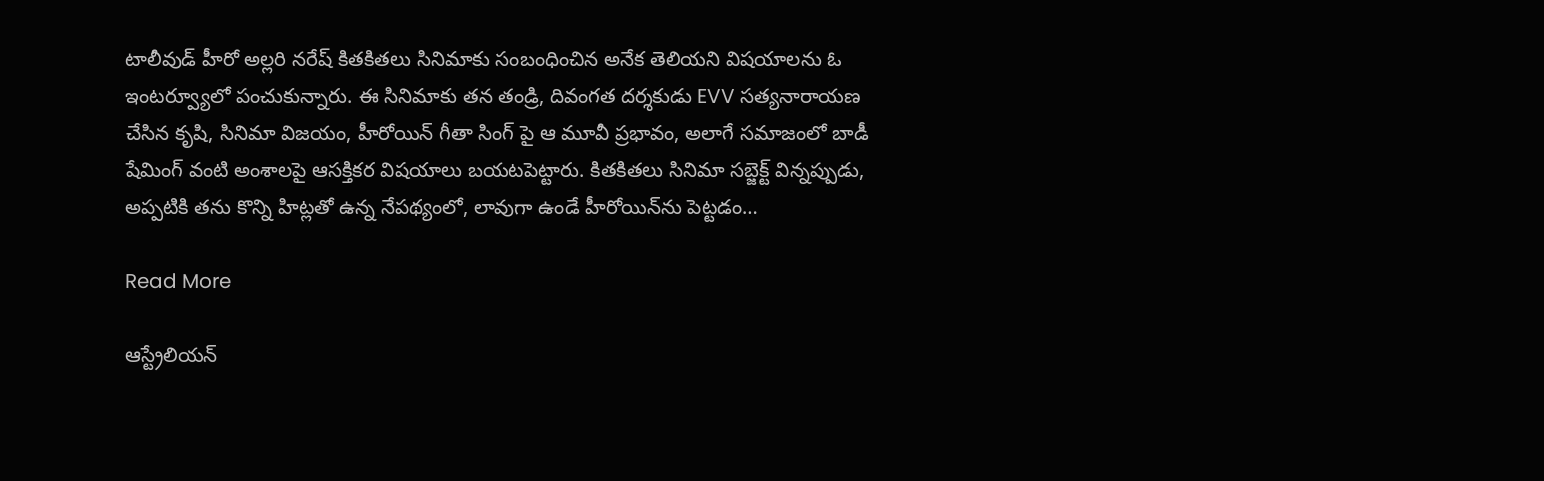టాలీవుడ్ హీరో అల్లరి నరేష్ కితకితలు సినిమాకు సంబంధించిన అనేక తెలియని విషయాలను ఓ ఇంటర్వ్యూలో పంచుకున్నారు. ఈ సినిమాకు తన తండ్రి, దివంగత దర్శకుడు EVV సత్యనారాయణ చేసిన కృషి, సినిమా విజయం, హీరోయిన్ గీతా సింగ్ పై ఆ మూవీ ప్రభావం, అలాగే సమాజంలో బాడీ షేమింగ్ వంటి అంశాలపై ఆసక్తికర విషయాలు బయటపెట్టారు. కితకితలు సినిమా సబ్జెక్ట్ విన్నప్పుడు, అప్పటికి తను కొన్ని హిట్లతో ఉన్న నేపథ్యంలో, లావుగా ఉండే హీరోయిన్‌ను పెట్టడం…

Read More

ఆస్ట్రేలియన్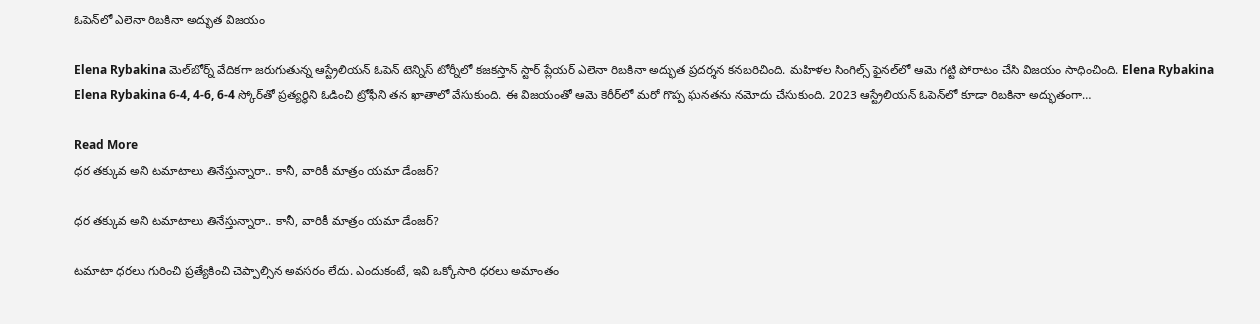ఓపెన్‌లో ఎలెనా రిబకినా అద్భుత విజయం

Elena Rybakina మెల్‌బోర్న్ వేదికగా జరుగుతున్న ఆస్ట్రేలియన్ ఓపెన్ టెన్నిస్ టోర్నీలో కజకస్తాన్ స్టార్ ప్లేయర్ ఎలెనా రిబకినా అద్భుత ప్రదర్శన కనబరిచింది. మహిళల సింగిల్స్ ఫైనల్‌లో ఆమె గట్టి పోరాటం చేసి విజయం సాధించింది. Elena Rybakina Elena Rybakina 6-4, 4-6, 6-4 స్కోర్‌తో ప్రత్యర్థిని ఓడించి ట్రోఫీని తన ఖాతాలో వేసుకుంది. ఈ విజయంతో ఆమె కెరీర్‌లో మరో గొప్ప ఘనతను నమోదు చేసుకుంది. 2023 ఆస్ట్రేలియన్ ఓపెన్‌లో కూడా రిబకినా అద్భుతంగా…

Read More
ధర తక్కువ అని టమాటాలు తినేస్తున్నారా.. కానీ, వారికీ మాత్రం యమా డేంజర్?

ధర తక్కువ అని టమాటాలు తినేస్తున్నారా.. కానీ, వారికీ మాత్రం యమా డేంజర్?

టమాటా ధరలు గురించి ప్రత్యేకించి చెప్పాల్సిన అవసరం లేదు. ఎందుకంటే, ఇవి ఒక్కోసారి ధరలు అమాంతం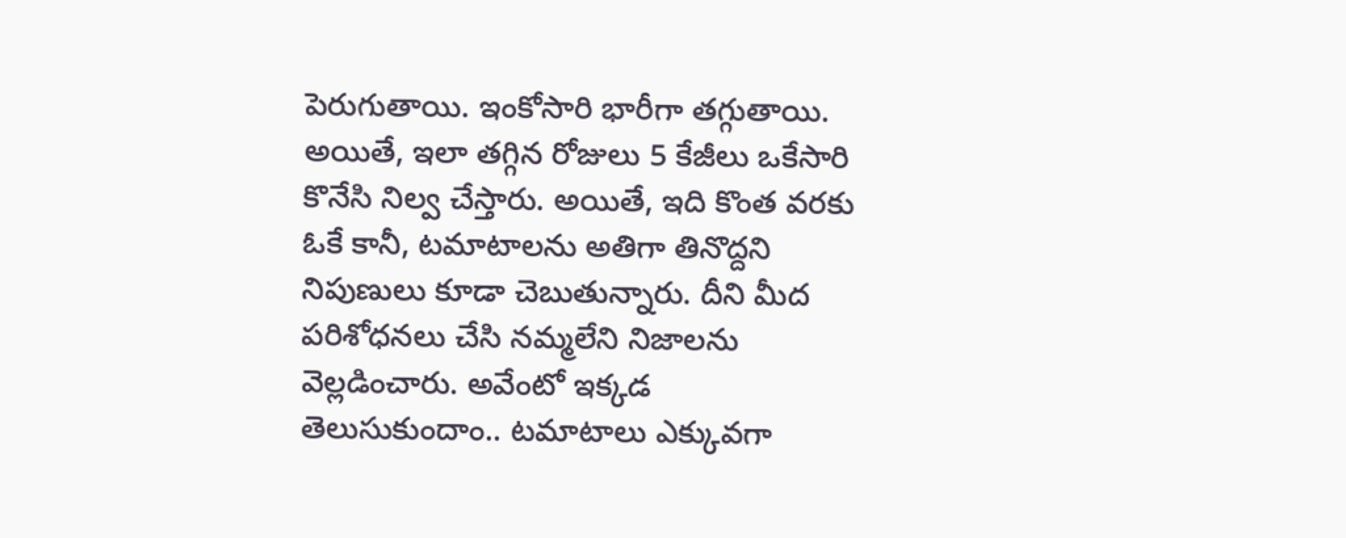పెరుగుతాయి. ఇంకోసారి భారీగా తగ్గుతాయి. అయితే, ఇలా తగ్గిన రోజులు 5 కేజీలు ఒకేసారి కొనేసి నిల్వ చేస్తారు. అయితే, ఇది కొంత వరకు ఓకే కానీ, టమాటాలను అతిగా తినొద్దని నిపుణులు కూడా చెబుతున్నారు. దీని మీద పరిశోధనలు చేసి నమ్మలేని నిజాలను వెల్లడించారు. అవేంటో ఇక్కడ తెలుసుకుందాం.. టమాటాలు ఎక్కువగా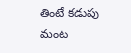తింటే కడుపు మంట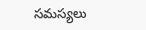సమస్యలు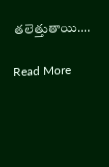తలెత్తుతాయి….

Read More